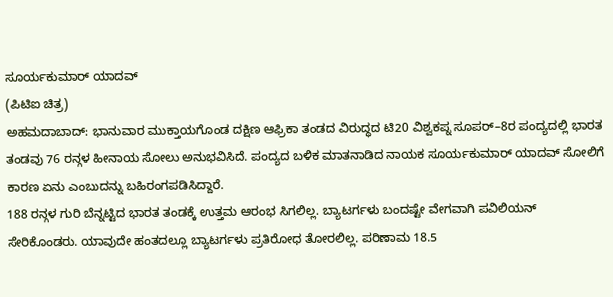ಸೂರ್ಯಕುಮಾರ್ ಯಾದವ್
(ಪಿಟಿಐ ಚಿತ್ರ)
ಅಹಮದಾಬಾದ್: ಭಾನುವಾರ ಮುಕ್ತಾಯಗೊಂಡ ದಕ್ಷಿಣ ಆಫ್ರಿಕಾ ತಂಡದ ವಿರುದ್ಧದ ಟಿ20 ವಿಶ್ವಕಪ್ನ ಸೂಪರ್–8ರ ಪಂದ್ಯದಲ್ಲಿ ಭಾರತ ತಂಡವು 76 ರನ್ಗಳ ಹೀನಾಯ ಸೋಲು ಅನುಭವಿಸಿದೆ. ಪಂದ್ಯದ ಬಳಿಕ ಮಾತನಾಡಿದ ನಾಯಕ ಸೂರ್ಯಕುಮಾರ್ ಯಾದವ್ ಸೋಲಿಗೆ ಕಾರಣ ಏನು ಎಂಬುದನ್ನು ಬಹಿರಂಗಪಡಿಸಿದ್ದಾರೆ.
188 ರನ್ಗಳ ಗುರಿ ಬೆನ್ನಟ್ಟಿದ ಭಾರತ ತಂಡಕ್ಕೆ ಉತ್ತಮ ಆರಂಭ ಸಿಗಲಿಲ್ಲ. ಬ್ಯಾಟರ್ಗಳು ಬಂದಷ್ಟೇ ವೇಗವಾಗಿ ಪವಿಲಿಯನ್ ಸೇರಿಕೊಂಡರು. ಯಾವುದೇ ಹಂತದಲ್ಲೂ ಬ್ಯಾಟರ್ಗಳು ಪ್ರತಿರೋಧ ತೋರಲಿಲ್ಲ. ಪರಿಣಾಮ 18.5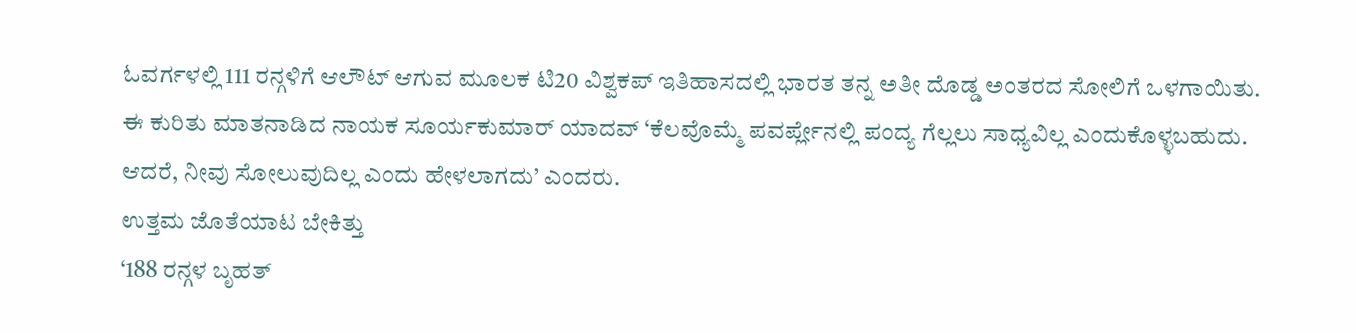ಓವರ್ಗಳಲ್ಲಿ 111 ರನ್ಗಳಿಗೆ ಆಲೌಟ್ ಆಗುವ ಮೂಲಕ ಟಿ20 ವಿಶ್ವಕಪ್ ಇತಿಹಾಸದಲ್ಲಿ ಭಾರತ ತನ್ನ ಅತೀ ದೊಡ್ಡ ಅಂತರದ ಸೋಲಿಗೆ ಒಳಗಾಯಿತು.
ಈ ಕುರಿತು ಮಾತನಾಡಿದ ನಾಯಕ ಸೂರ್ಯಕುಮಾರ್ ಯಾದವ್ ‘ಕೆಲವೊಮ್ಮೆ ಪವರ್ಪ್ಲೇನಲ್ಲಿ ಪಂದ್ಯ ಗೆಲ್ಲಲು ಸಾಧ್ಯವಿಲ್ಲ ಎಂದುಕೊಳ್ಳಬಹುದು. ಆದರೆ, ನೀವು ಸೋಲುವುದಿಲ್ಲ ಎಂದು ಹೇಳಲಾಗದು’ ಎಂದರು.
ಉತ್ತಮ ಜೊತೆಯಾಟ ಬೇಕಿತ್ತು
‘188 ರನ್ಗಳ ಬೃಹತ್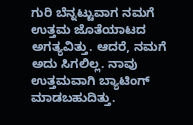ಗುರಿ ಬೆನ್ನಟ್ಟುವಾಗ ನಮಗೆ ಉತ್ತಮ ಜೊತೆಯಾಟದ ಅಗತ್ಯವಿತ್ತು. ಆದರೆ, ನಮಗೆ ಅದು ಸಿಗಲಿಲ್ಲ. ನಾವು ಉತ್ತಮವಾಗಿ ಬ್ಯಾಟಿಂಗ್ ಮಾಡಬಹುದಿತ್ತು.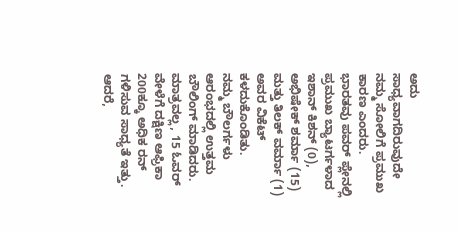ಅದು ಸಾಧ್ಯವಾಗದಿರುವುದೇ ನಮ್ಮ ಸೋಲಿಗೆ ಪ್ರಮುಖ ಕಾರಣ ಎಂದರು.
ಭಾರತವು ಪವರ್ ಪ್ಲೇನಲ್ಲಿ ಪ್ರಮುಖ ಬ್ಯಾಟರ್ಗಳಾದ ಇಶಾನ್ ಕಿಶನ್ (0), ಅಭಿಷೇಕ್ ಶರ್ಮಾ (15) ಮತ್ತು ತಿಲಕ್ ವರ್ಮಾ (1) ಅವರ ವಿಕೆಟ್ ಕಳದುಕೊಂಡಿತು.
ನಮ್ಮ ಬೌಲರ್ಗಳು ಆರಂಭದಲ್ಲಿ ಉತ್ತಮ ಬೌಲಿಂಗ್ ಮಾಡಿದರು. ಮಾತ್ರವಲ್ಲ, 15 ಓವರ್ ವೇಳೆಗೆ ದಕ್ಷಿಣ ಆಫ್ರಿಕಾ 200ಕ್ಕೂ ಅಧಿಕ ರನ್ ಗಳಿಸುವ ಸಾಧ್ಯತೆ ಇತ್ತು. ಆದರೆ,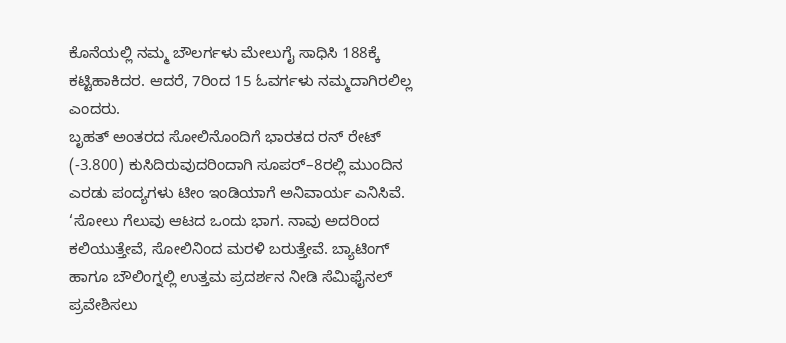ಕೊನೆಯಲ್ಲಿ ನಮ್ಮ ಬೌಲರ್ಗಳು ಮೇಲುಗೈ ಸಾಧಿಸಿ 188ಕ್ಕೆ ಕಟ್ಟಿಹಾಕಿದರ. ಆದರೆ, 7ರಿಂದ 15 ಓವರ್ಗಳು ನಮ್ಮದಾಗಿರಲಿಲ್ಲ ಎಂದರು.
ಬೃಹತ್ ಅಂತರದ ಸೋಲಿನೊಂದಿಗೆ ಭಾರತದ ರನ್ ರೇಟ್ (-3.800) ಕುಸಿದಿರುವುದರಿಂದಾಗಿ ಸೂಪರ್–8ರಲ್ಲಿ ಮುಂದಿನ ಎರಡು ಪಂದ್ಯಗಳು ಟೀಂ ಇಂಡಿಯಾಗೆ ಅನಿವಾರ್ಯ ಎನಿಸಿವೆ.
‘ಸೋಲು ಗೆಲುವು ಆಟದ ಒಂದು ಭಾಗ. ನಾವು ಅದರಿಂದ ಕಲಿಯುತ್ತೇವೆ, ಸೋಲಿನಿಂದ ಮರಳಿ ಬರುತ್ತೇವೆ. ಬ್ಯಾಟಿಂಗ್ ಹಾಗೂ ಬೌಲಿಂಗ್ನಲ್ಲಿ ಉತ್ತಮ ಪ್ರದರ್ಶನ ನೀಡಿ ಸೆಮಿಫೈನಲ್ ಪ್ರವೇಶಿಸಲು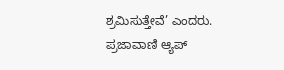ಶ್ರಮಿಸುತ್ತೇವೆ’ ಎಂದರು.
ಪ್ರಜಾವಾಣಿ ಆ್ಯಪ್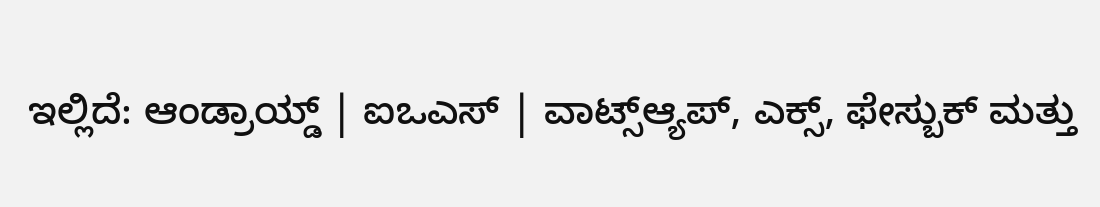ಇಲ್ಲಿದೆ: ಆಂಡ್ರಾಯ್ಡ್ | ಐಒಎಸ್ | ವಾಟ್ಸ್ಆ್ಯಪ್, ಎಕ್ಸ್, ಫೇಸ್ಬುಕ್ ಮತ್ತು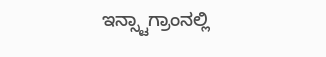ಇನ್ಸ್ಟಾಗ್ರಾಂನಲ್ಲಿ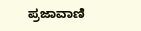ಪ್ರಜಾವಾಣಿ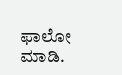ಫಾಲೋ ಮಾಡಿ.